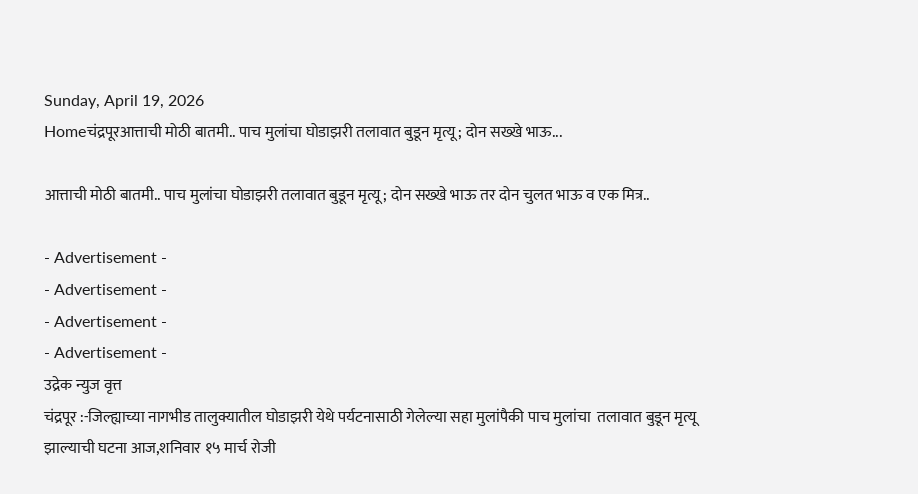Sunday, April 19, 2026
Homeचंद्रपूरआत्ताची मोठी बातमी.. पाच मुलांचा घोडाझरी तलावात बुडून मृत्यू; दोन सख्खे भाऊ...

आत्ताची मोठी बातमी.. पाच मुलांचा घोडाझरी तलावात बुडून मृत्यू; दोन सख्खे भाऊ तर दोन चुलत भाऊ व एक मित्र..

- Advertisement -
- Advertisement -
- Advertisement -
- Advertisement -
उद्रेक न्युज वृत्त
चंद्रपूर :-जिल्ह्याच्या नागभीड तालुक्यातील घोडाझरी येथे पर्यटनासाठी गेलेल्या सहा मुलांपैकी पाच मुलांचा  तलावात बुडून मृत्यू झाल्याची घटना आज,शनिवार १५ मार्च रोजी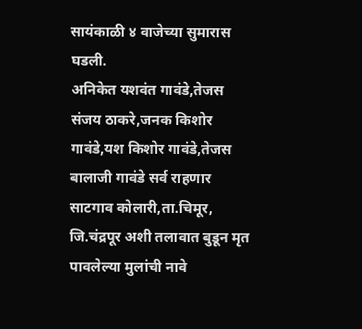सायंकाळी ४ वाजेच्या सुमारास घडली.
अनिकेत यशवंत गावंडे,तेजस संजय ठाकरे,जनक किशोर गावंडे,यश किशोर गावंडे,तेजस बालाजी गावंडे सर्व राहणार साटगाव कोलारी,ता.चिमूर, जि.चंद्रपूर अशी तलावात बुडून मृत पावलेल्या मुलांची नावे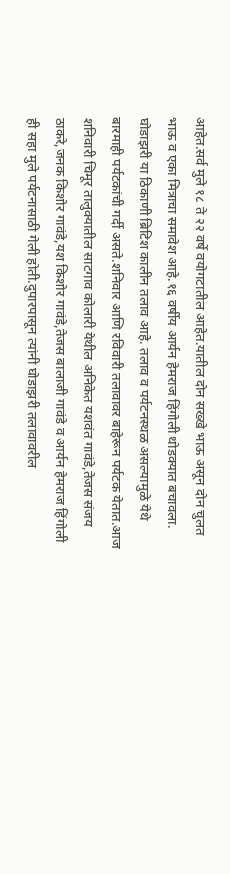आहेत.सर्व मुले १८ ते २२ वर्षे वयोगटातील आहेत.यातील दोन सख्खे भाऊ असून दोन चुलत भाऊ व एका मित्राचा समावेश आहे.१६ वर्षीय आर्यन हेमराज हिंगोली थोडक्यात बचावला.
घोडाझरी या ठिकाणी ब्रिटिश कालीन तलाव आहे. तलाव व पर्यटनस्थळ असल्यामुळे येथे बारमाही पर्यटकांची गर्दी असते.शनिवार आणि रविवारी तलावावर बाहेरून पर्यटक येतात.आज शनिवारी चिमूर तालुक्यातील साटगाव कोलारी येथील अनिकेत यशवंत गावंडे,तेजस संजय ठाकरे,जनक किशोर गावंडे,यश किशोर गावंडे,तेजस बालाजी गावंडे व आर्यन हेमराज हिंगोली ही सहा मुले पर्यटनासाठी गेली होती.दुपारपासून त्यांनी घोडाझरी तलावावरील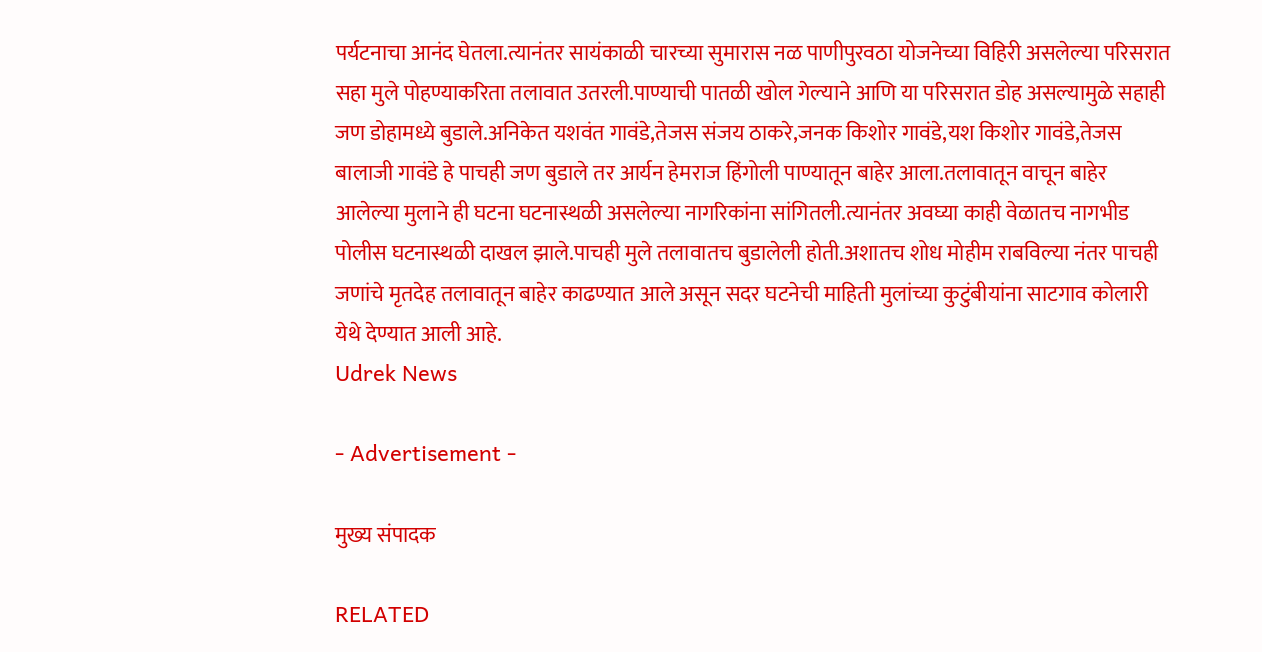पर्यटनाचा आनंद घेतला.त्यानंतर सायंकाळी चारच्या सुमारास नळ पाणीपुरवठा योजनेच्या विहिरी असलेल्या परिसरात सहा मुले पोहण्याकरिता तलावात उतरली.पाण्याची पातळी खोल गेल्याने आणि या परिसरात डोह असल्यामुळे सहाही जण डोहामध्ये बुडाले.अनिकेत यशवंत गावंडे,तेजस संजय ठाकरे,जनक किशोर गावंडे,यश किशोर गावंडे,तेजस बालाजी गावंडे हे पाचही जण बुडाले तर आर्यन हेमराज हिंगोली पाण्यातून बाहेर आला.तलावातून वाचून बाहेर आलेल्या मुलाने ही घटना घटनास्थळी असलेल्या नागरिकांना सांगितली.त्यानंतर अवघ्या काही वेळातच नागभीड पोलीस घटनास्थळी दाखल झाले.पाचही मुले तलावातच बुडालेली होती.अशातच शोध मोहीम राबविल्या नंतर पाचही जणांचे मृतदेह तलावातून बाहेर काढण्यात आले असून सदर घटनेची माहिती मुलांच्या कुटुंबीयांना साटगाव कोलारी येथे देण्यात आली आहे.
Udrek News

- Advertisement -

मुख्य संपादक

RELATED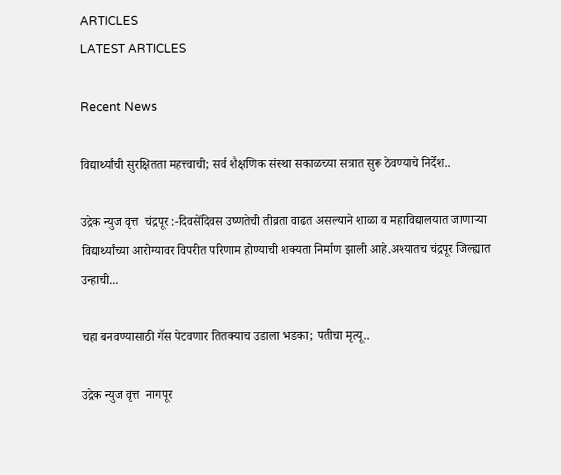ARTICLES
LATEST ARTICLES

Recent News

विद्यार्थ्यांची सुरक्षितता महत्त्वाची; सर्व शैक्षणिक संस्था सकाळच्या सत्रात सुरू ठेवण्याचे निर्देश..

उद्रेक न्युज वृत्त  चंद्रपूर :-दिवसेंदिवस उष्णतेची तीव्रता वाढत असल्याने शाळा व महाविद्यालयात जाणाऱ्या विद्यार्थ्यांच्या आरोग्यावर विपरीत परिणाम होण्याची शक्यता निर्माण झाली आहे.अश्यातच चंद्रपूर जिल्ह्यात उन्हाची...

चहा बनवण्यासाठी गॅस पेटवणार तितक्याच उडाला भडका; पतीचा मृत्यू..

उद्रेक न्युज वृत्त  नागपूर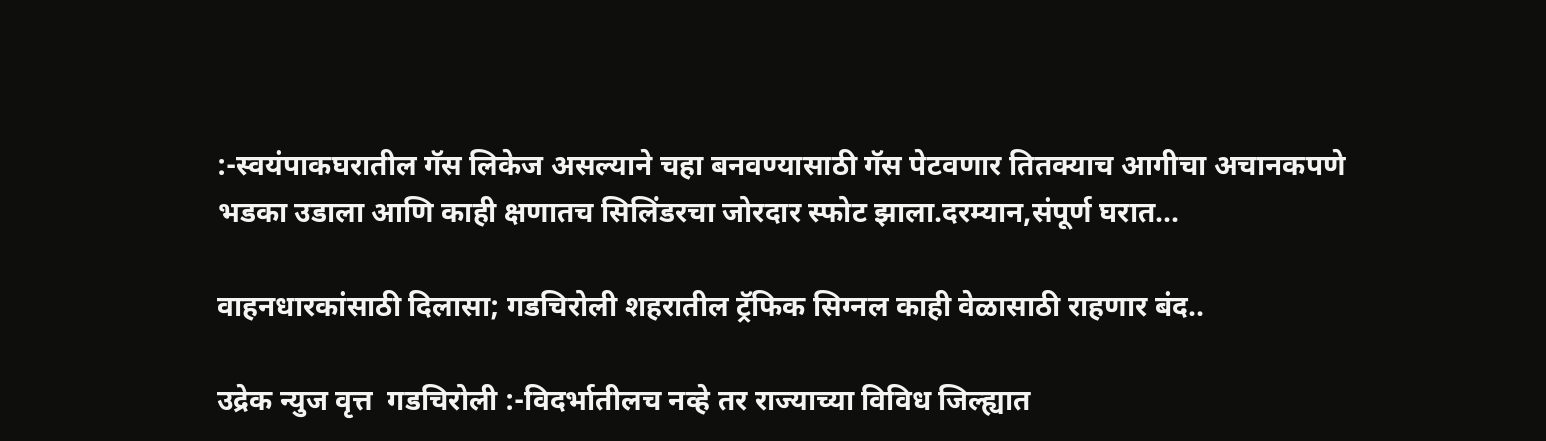:-स्वयंपाकघरातील गॅस लिकेज असल्याने चहा बनवण्यासाठी गॅस पेटवणार तितक्याच आगीचा अचानकपणे भडका उडाला आणि काही क्षणातच सिलिंडरचा जोरदार स्फोट झाला.दरम्यान,संपूर्ण घरात...

वाहनधारकांसाठी दिलासा; गडचिरोली शहरातील ट्रॅफिक सिग्नल काही वेळासाठी राहणार बंद..

उद्रेक न्युज वृत्त  गडचिरोली :-विदर्भातीलच नव्हे तर राज्याच्या विविध जिल्ह्यात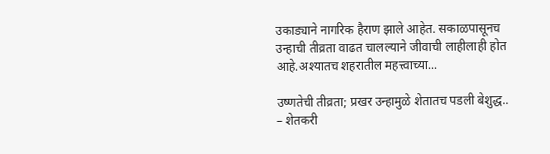उकाड्याने नागरिक हैराण झाले आहेत. सकाळपासूनच उन्हाची तीव्रता वाढत चालल्याने जीवाची लाहीलाही होत आहे.अश्यातच शहरातील महत्त्वाच्या...

उष्णतेची तीव्रता; प्रखर उन्हामुळे शेतातच पडली बेशुद्ध.. – शेतकरी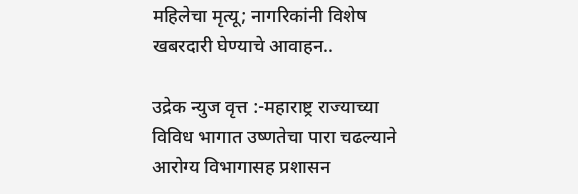महिलेचा मृत्यू; नागरिकांनी विशेष खबरदारी घेण्याचे आवाहन..

उद्रेक न्युज वृत्त :-महाराष्ट्र राज्याच्या विविध भागात उष्णतेचा पारा चढल्याने आरोग्य विभागासह प्रशासन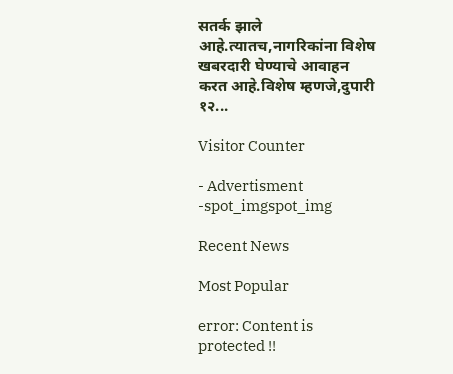सतर्क झाले आहे.त्यातच,नागरिकांना विशेष खबरदारी घेण्याचे आवाहन करत आहे.विशेष म्हणजे,दुपारी १२...

Visitor Counter

- Advertisment -spot_imgspot_img

Recent News

Most Popular

error: Content is protected !!